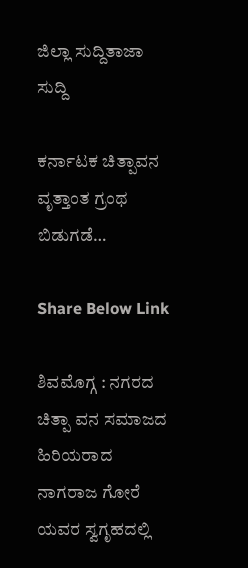ಜಿಲ್ಲಾ ಸುದ್ದಿತಾಜಾ ಸುದ್ದಿ

ಕರ್ನಾಟಕ ಚಿತ್ಪಾವನ ವೃತ್ತಾಂತ ಗ್ರಂಥ ಬಿಡುಗಡೆ…

Share Below Link

ಶಿವಮೊಗ್ಗ : ನಗರದ ಚಿತ್ಪಾ ವನ ಸಮಾಜದ ಹಿರಿಯರಾದ ನಾಗರಾಜ ಗೋರೆ ಯವರ ಸ್ವಗೃಹದಲ್ಲಿ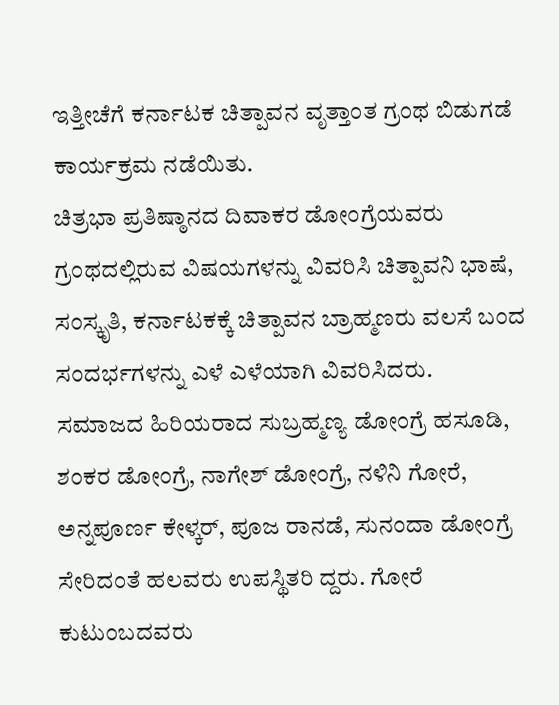ಇತ್ತೀಚೆಗೆ ಕರ್ನಾಟಕ ಚಿತ್ಪಾವನ ವೃತ್ತಾಂತ ಗ್ರಂಥ ಬಿಡುಗಡೆ ಕಾರ್ಯಕ್ರಮ ನಡೆಯಿತು.
ಚಿತ್ರಭಾ ಪ್ರತಿಷ್ಠಾನದ ದಿವಾಕರ ಡೋಂಗ್ರೆಯವರು ಗ್ರಂಥದಲ್ಲಿರುವ ವಿಷಯಗಳನ್ನು ವಿವರಿಸಿ ಚಿತ್ಪಾವನಿ ಭಾಷೆ, ಸಂಸ್ಕೃತಿ, ಕರ್ನಾಟಕಕ್ಕೆ ಚಿತ್ಪಾವನ ಬ್ರಾಹ್ಮಣರು ವಲಸೆ ಬಂದ ಸಂದರ್ಭಗಳನ್ನು ಎಳೆ ಎಳೆಯಾಗಿ ವಿವರಿಸಿದರು.
ಸಮಾಜದ ಹಿರಿಯರಾದ ಸುಬ್ರಹ್ಮಣ್ಯ ಡೋಂಗ್ರೆ ಹಸೂಡಿ, ಶಂಕರ ಡೋಂಗ್ರೆ, ನಾಗೇಶ್ ಡೋಂಗ್ರೆ, ನಳಿನಿ ಗೋರೆ, ಅನ್ನಪೂರ್ಣ ಕೇಳ್ಕರ್, ಪೂಜ ರಾನಡೆ, ಸುನಂದಾ ಡೋಂಗ್ರೆ ಸೇರಿದಂತೆ ಹಲವರು ಉಪಸ್ಥಿತರಿ ದ್ದರು. ಗೋರೆ ಕುಟುಂಬದವರು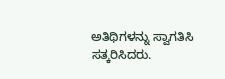ಅತಿಥಿಗಳನ್ನು ಸ್ವಾಗತಿಸಿ ಸತ್ಕರಿಸಿದರು.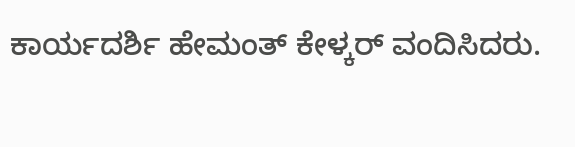ಕಾರ್ಯದರ್ಶಿ ಹೇಮಂತ್ ಕೇಳ್ಕರ್ ವಂದಿಸಿದರು.